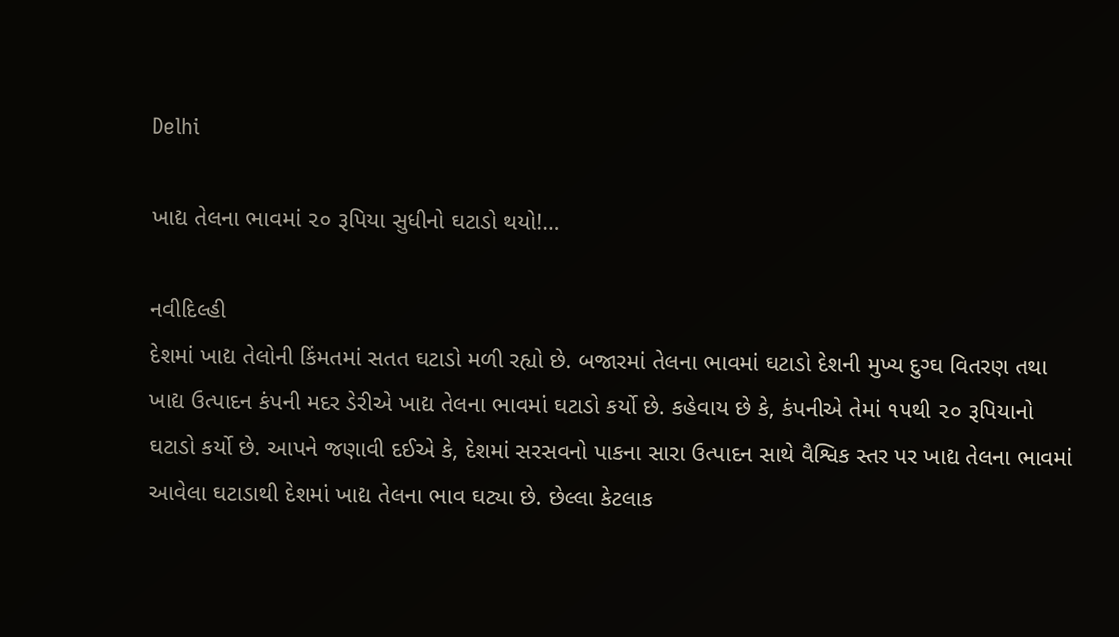Delhi

ખાદ્ય તેલના ભાવમાં ૨૦ રૂપિયા સુધીનો ઘટાડો થયો!…

નવીદિલ્હી
દેશમાં ખાદ્ય તેલોની કિંમતમાં સતત ઘટાડો મળી રહ્યો છે. બજારમાં તેલના ભાવમાં ઘટાડો દેશની મુખ્ય દુગ્ઘ વિતરણ તથા ખાદ્ય ઉત્પાદન કંપની મદર ડેરીએ ખાદ્ય તેલના ભાવમાં ઘટાડો કર્યો છે. કહેવાય છે કે, કંપનીએ તેમાં ૧૫થી ૨૦ રૂપિયાનો ઘટાડો કર્યો છે. આપને જણાવી દઈએ કે, દેશમાં સરસવનો પાકના સારા ઉત્પાદન સાથે વૈશ્વિક સ્તર પર ખાદ્ય તેલના ભાવમાં આવેલા ઘટાડાથી દેશમાં ખાદ્ય તેલના ભાવ ઘટ્યા છે. છેલ્લા કેટલાક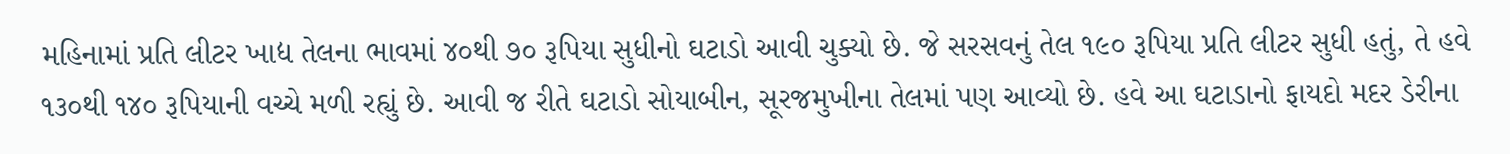મહિનામાં પ્રતિ લીટર ખાદ્ય તેલના ભાવમાં ૪૦થી ૭૦ રૂપિયા સુધીનો ઘટાડો આવી ચુક્યો છે. જે સરસવનું તેલ ૧૯૦ રૂપિયા પ્રતિ લીટર સુધી હતું, તે હવે ૧૩૦થી ૧૪૦ રૂપિયાની વચ્ચે મળી રહ્યું છે. આવી જ રીતે ઘટાડો સોયાબીન, સૂરજમુખીના તેલમાં પણ આવ્યો છે. હવે આ ઘટાડાનો ફાયદો મદર ડેરીના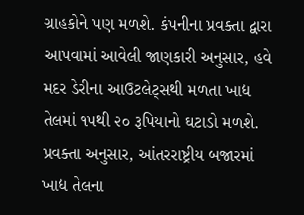ગ્રાહકોને પણ મળશે. કંપનીના પ્રવક્તા દ્વારા આપવામાં આવેલી જાણકારી અનુસાર, હવે મદર ડેરીના આઉટલેટ્‌સથી મળતા ખાદ્ય તેલમાં ૧૫થી ૨૦ રૂપિયાનો ઘટાડો મળશે. પ્રવક્તા અનુસાર, આંતરરાષ્ટ્રીય બજારમાં ખાદ્ય તેલના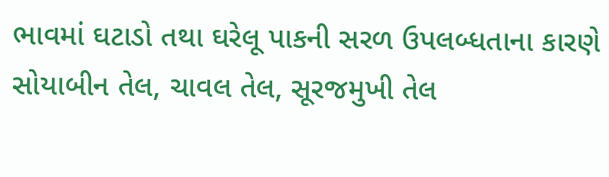ભાવમાં ઘટાડો તથા ઘરેલૂ પાકની સરળ ઉપલબ્ધતાના કારણે સોયાબીન તેલ, ચાવલ તેલ, સૂરજમુખી તેલ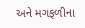અને મગફળીના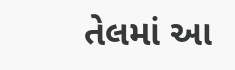તેલમાં આ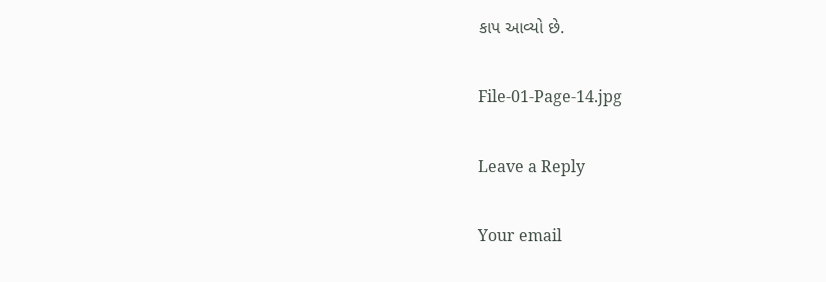કાપ આવ્યો છે.

File-01-Page-14.jpg

Leave a Reply

Your email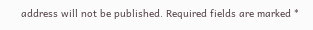address will not be published. Required fields are marked *